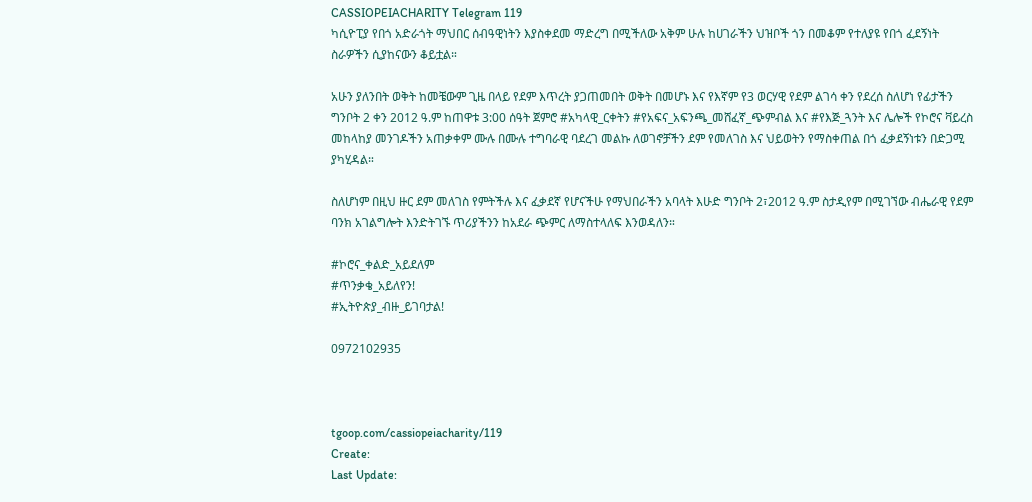CASSIOPEIACHARITY Telegram 119
ካሲዮፒያ የበጎ አድራጎት ማህበር ሰብዓዊነትን እያስቀደመ ማድረግ በሚችለው አቅም ሁሉ ከሀገራችን ህዝቦች ጎን በመቆም የተለያዩ የበጎ ፈደኝነት ስራዎችን ሲያከናውን ቆይቷል።

አሁን ያለንበት ወቅት ከመቼውም ጊዜ በላይ የደም እጥረት ያጋጠመበት ወቅት በመሆኑ እና የእኛም የ3 ወርሃዊ የደም ልገሳ ቀን የደረሰ ስለሆነ የፊታችን ግንቦት 2 ቀን 2012 ዓ.ም ከጠዋቱ 3:00 ሰዓት ጀምሮ #አካላዊ_ርቀትን #የአፍና_አፍንጫ_መሸፈኛ_ጭምብል እና #የእጅ_ጓንት እና ሌሎች የኮሮና ቫይረስ መከላከያ መንገዶችን አጠቃቀም ሙሉ በሙሉ ተግባራዊ ባደረገ መልኩ ለወገኖቻችን ደም የመለገስ እና ህይወትን የማስቀጠል በጎ ፈቃደኝነቱን በድጋሚ ያካሂዳል።

ስለሆነም በዚህ ዙር ደም መለገስ የምትችሉ እና ፈቃደኛ የሆናችሁ የማህበራችን አባላት እሁድ ግንቦት 2፣2012 ዓ.ም ስታዲየም በሚገኘው ብሔራዊ የደም ባንክ አገልግሎት እንድትገኙ ጥሪያችንን ከአደራ ጭምር ለማስተላለፍ እንወዳለን።

#ኮሮና_ቀልድ_አይደለም
#ጥንቃቄ_አይለየን!
#ኢትዮጵያ_ብዙ_ይገባታል!

0972102935



tgoop.com/cassiopeiacharity/119
Create:
Last Update: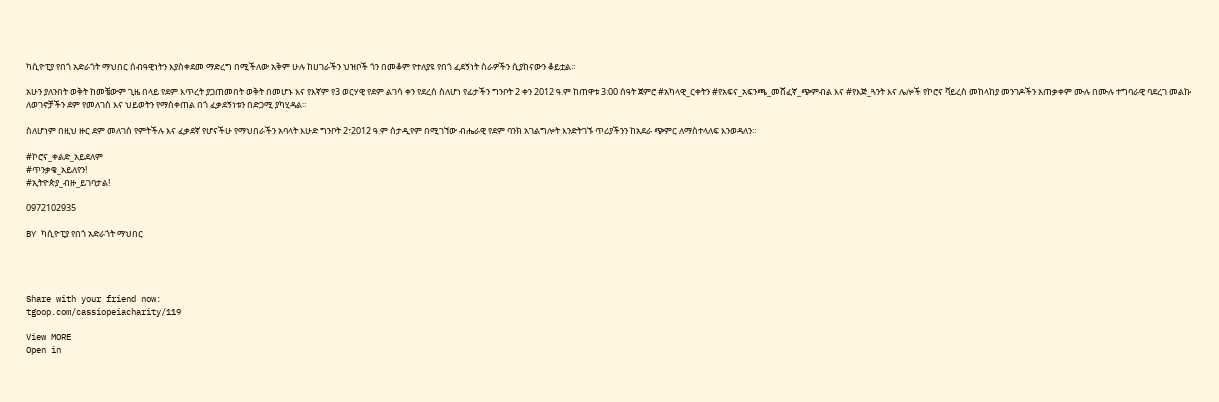ካሲዮፒያ የበጎ አድራጎት ማህበር ሰብዓዊነትን እያስቀደመ ማድረግ በሚችለው አቅም ሁሉ ከሀገራችን ህዝቦች ጎን በመቆም የተለያዩ የበጎ ፈደኝነት ስራዎችን ሲያከናውን ቆይቷል።

አሁን ያለንበት ወቅት ከመቼውም ጊዜ በላይ የደም እጥረት ያጋጠመበት ወቅት በመሆኑ እና የእኛም የ3 ወርሃዊ የደም ልገሳ ቀን የደረሰ ስለሆነ የፊታችን ግንቦት 2 ቀን 2012 ዓ.ም ከጠዋቱ 3:00 ሰዓት ጀምሮ #አካላዊ_ርቀትን #የአፍና_አፍንጫ_መሸፈኛ_ጭምብል እና #የእጅ_ጓንት እና ሌሎች የኮሮና ቫይረስ መከላከያ መንገዶችን አጠቃቀም ሙሉ በሙሉ ተግባራዊ ባደረገ መልኩ ለወገኖቻችን ደም የመለገስ እና ህይወትን የማስቀጠል በጎ ፈቃደኝነቱን በድጋሚ ያካሂዳል።

ስለሆነም በዚህ ዙር ደም መለገስ የምትችሉ እና ፈቃደኛ የሆናችሁ የማህበራችን አባላት እሁድ ግንቦት 2፣2012 ዓ.ም ስታዲየም በሚገኘው ብሔራዊ የደም ባንክ አገልግሎት እንድትገኙ ጥሪያችንን ከአደራ ጭምር ለማስተላለፍ እንወዳለን።

#ኮሮና_ቀልድ_አይደለም
#ጥንቃቄ_አይለየን!
#ኢትዮጵያ_ብዙ_ይገባታል!

0972102935

BY ካሲዮፒያ የበጎ አድራጎት ማህበር




Share with your friend now:
tgoop.com/cassiopeiacharity/119

View MORE
Open in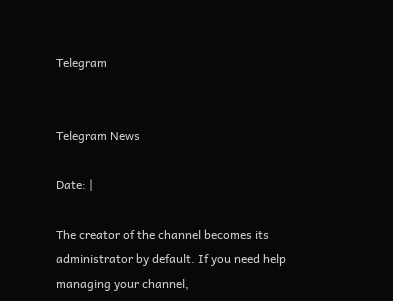Telegram


Telegram News

Date: |

The creator of the channel becomes its administrator by default. If you need help managing your channel,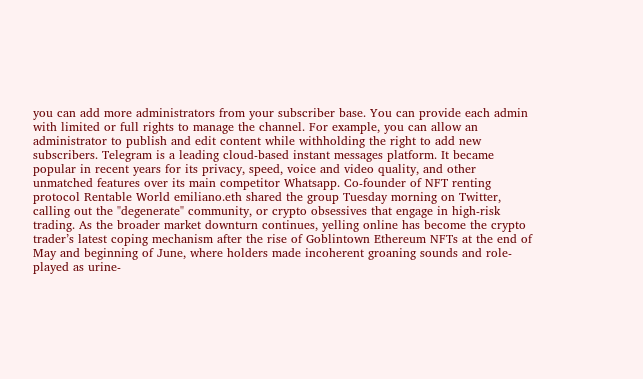you can add more administrators from your subscriber base. You can provide each admin with limited or full rights to manage the channel. For example, you can allow an administrator to publish and edit content while withholding the right to add new subscribers. Telegram is a leading cloud-based instant messages platform. It became popular in recent years for its privacy, speed, voice and video quality, and other unmatched features over its main competitor Whatsapp. Co-founder of NFT renting protocol Rentable World emiliano.eth shared the group Tuesday morning on Twitter, calling out the "degenerate" community, or crypto obsessives that engage in high-risk trading. As the broader market downturn continues, yelling online has become the crypto trader’s latest coping mechanism after the rise of Goblintown Ethereum NFTs at the end of May and beginning of June, where holders made incoherent groaning sounds and role-played as urine-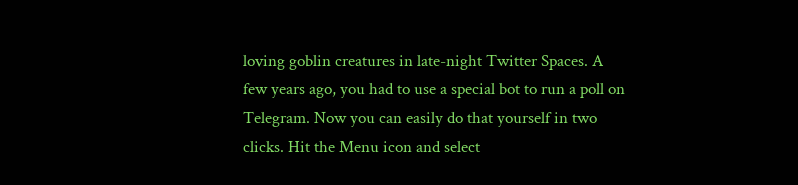loving goblin creatures in late-night Twitter Spaces. A few years ago, you had to use a special bot to run a poll on Telegram. Now you can easily do that yourself in two clicks. Hit the Menu icon and select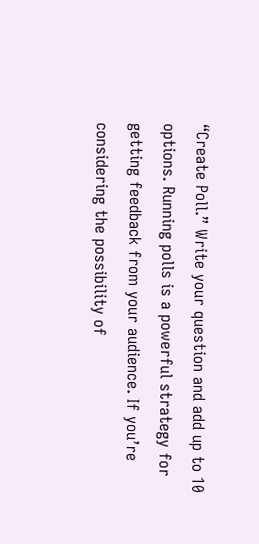“Create Poll.” Write your question and add up to 10 options. Running polls is a powerful strategy for getting feedback from your audience. If you’re considering the possibility of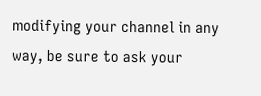modifying your channel in any way, be sure to ask your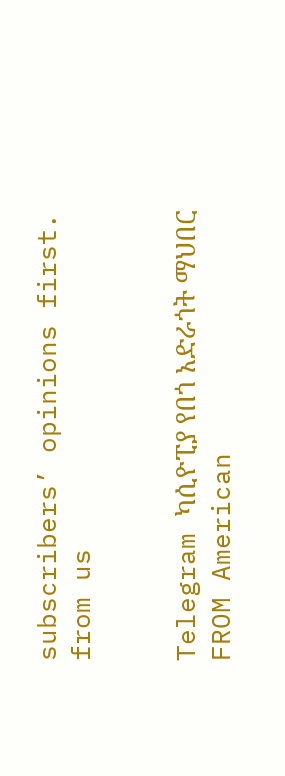subscribers’ opinions first.
from us


Telegram ካሲዮፒያ የበጎ አድራጎት ማህበር
FROM American